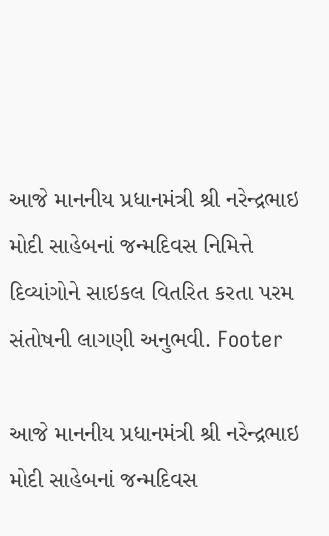આજે માનનીય પ્રધાનમંત્રી શ્રી નરેન્દ્રભાઇ મોદી સાહેબનાં જન્મદિવસ નિમિત્તે દિવ્યાંગોને સાઇકલ વિતરિત કરતા પરમ સંતોષની લાગણી અનુભવી. Footer

આજે માનનીય પ્રધાનમંત્રી શ્રી નરેન્દ્રભાઇ મોદી સાહેબનાં જન્મદિવસ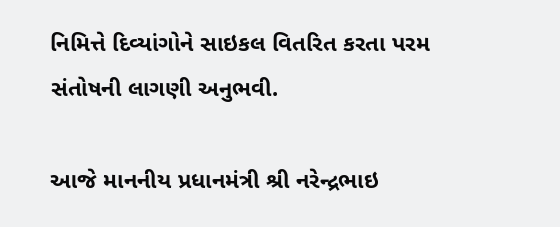નિમિત્તે દિવ્યાંગોને સાઇકલ વિતરિત કરતા પરમ સંતોષની લાગણી અનુભવી.

આજે માનનીય પ્રધાનમંત્રી શ્રી નરેન્દ્રભાઇ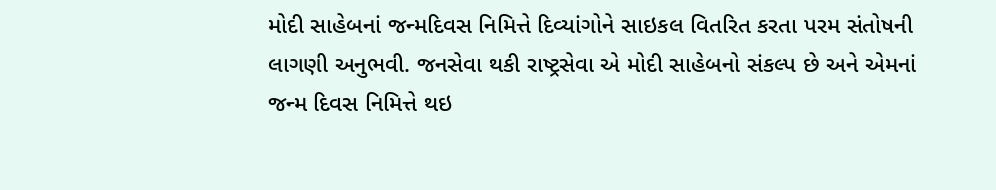મોદી સાહેબનાં જન્મદિવસ નિમિત્તે દિવ્યાંગોને સાઇકલ વિતરિત કરતા પરમ સંતોષની લાગણી અનુભવી. જનસેવા થકી રાષ્ટ્રસેવા એ મોદી સાહેબનો સંકલ્પ છે અને એમનાં જન્મ દિવસ નિમિત્તે થઇ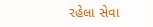રહેલા સેવા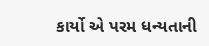કાર્યો એ પરમ ધન્યતાની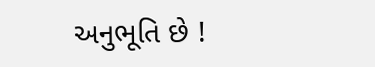અનુભૂતિ છે !